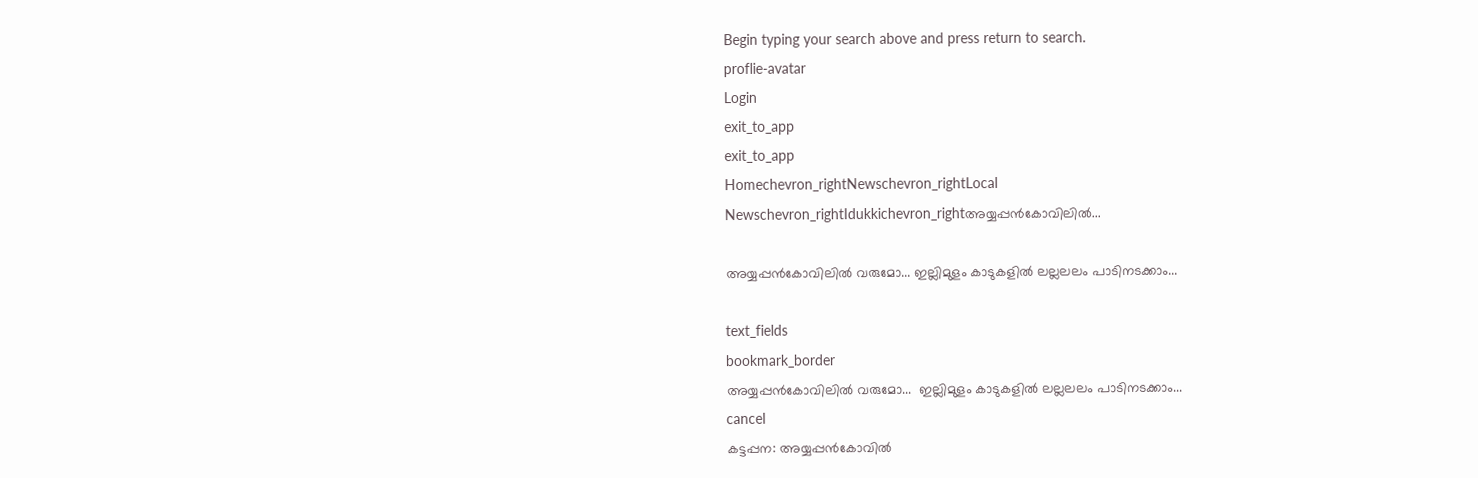Begin typing your search above and press return to search.
proflie-avatar
Login
exit_to_app
exit_to_app
Homechevron_rightNewschevron_rightLocal Newschevron_rightIdukkichevron_rightഅയ്യപ്പൻകോവിലിൽ...

അയ്യപ്പൻകോവിലിൽ വരുമോ... ഇല്ലിമുളം കാടുകളിൽ ലല്ലലലം പാടിനടക്കാം...

text_fields
bookmark_border
അയ്യപ്പൻകോവിലിൽ വരുമോ...  ഇല്ലിമുളം കാടുകളിൽ ലല്ലലലം പാടിനടക്കാം...
cancel
കട്ടപ്പന: അയ്യപ്പൻകോവിൽ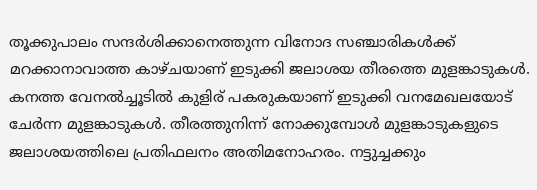തൂക്കുപാലം സന്ദർശിക്കാനെത്തുന്ന വിനോദ സഞ്ചാരികൾക്ക് മറക്കാനാവാത്ത കാഴ്ചയാണ് ഇടുക്കി ജലാശയ തീരത്തെ മുളങ്കാടുകൾ. കനത്ത വേനൽച്ചൂടിൽ കുളിര് പകരുകയാണ് ഇടുക്കി വനമേഖലയോട് ചേർന്ന മുളങ്കാടുകൾ. തീരത്തുനിന്ന് നോക്കുമ്പോൾ മുളങ്കാടുകളുടെ ജലാശയത്തിലെ പ്രതിഫലനം അതിമനോഹരം. നട്ടുച്ചക്കും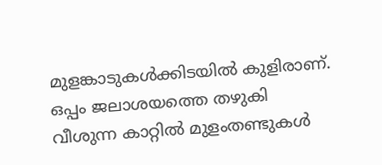മുളങ്കാടുകൾക്കിടയിൽ കുളിരാണ്. ഒപ്പം ജലാശയത്തെ തഴുകി വീശുന്ന കാറ്റിൽ മുളംതണ്ടുകൾ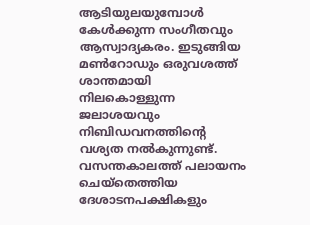ആടിയുലയുമ്പോൾ കേൾക്കുന്ന സംഗീതവും ആസ്വാദ്യകരം. ഇടുങ്ങിയ മൺറോഡും ഒരുവശത്ത് ശാന്തമായി നിലകൊള്ളുന്ന ജലാശയവും നിബിഡവനത്തിന്‍റെ വശ്യത നൽകുന്നുണ്ട്. വസന്തകാലത്ത് പലായനം ചെയ്തെത്തിയ ദേശാടനപക്ഷികളും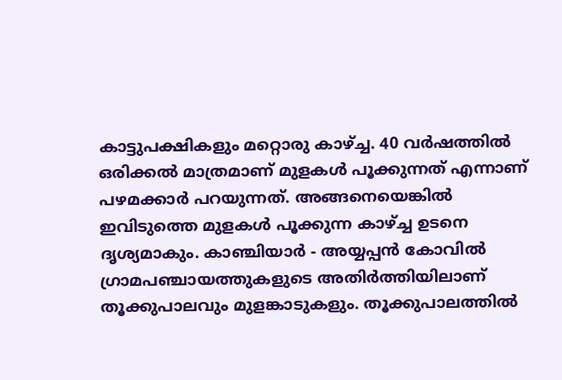കാട്ടുപക്ഷികളും മറ്റൊരു കാഴ്ച്ച. 40 വർഷത്തിൽ ഒരിക്കൽ മാത്രമാണ് മുളകൾ പൂക്കുന്നത് എന്നാണ് പഴമക്കാർ പറയുന്നത്. അങ്ങനെയെങ്കിൽ ഇവിടുത്തെ മുളകൾ പൂക്കുന്ന കാഴ്ച്ച ഉടനെ ദൃശ്യമാകും. കാഞ്ചിയാർ - അയ്യപ്പൻ കോവിൽ ഗ്രാമപഞ്ചായത്തുകളുടെ അതിർത്തിയിലാണ് തൂക്കുപാലവും മുളങ്കാടുകളും. തൂക്കുപാലത്തിൽ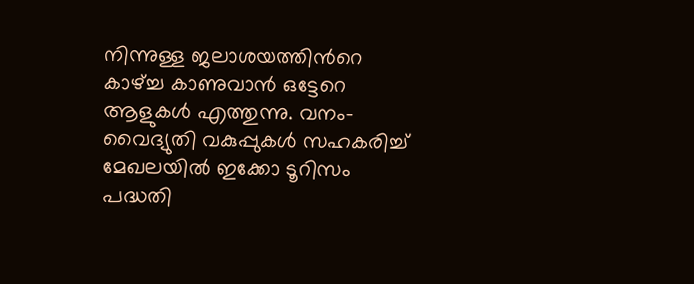നിന്നുള്ള ജലാശയത്തിന്‍റെ കാഴ്ച്ച കാണുവാൻ ഒട്ടേറെ ആളുകൾ എത്തുന്നു. വനം-വൈദ്യുതി വകുപ്പുകൾ സഹകരിച്ച് മേഖലയിൽ ഇക്കോ ടൂറിസം പദ്ധതി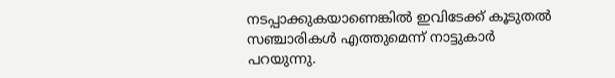നടപ്പാക്കുകയാണെങ്കിൽ ഇവിടേക്ക് കൂടുതൽ സഞ്ചാരികൾ എത്തുമെന്ന് നാട്ടുകാർ പറയുന്നു.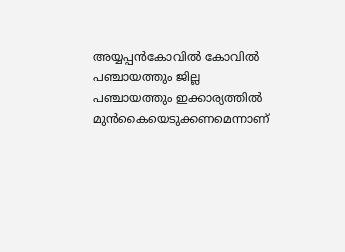അയ്യപ്പൻകോവിൽ കോവിൽ പഞ്ചായത്തും ജില്ല പഞ്ചായത്തും ഇക്കാര്യത്തിൽ മുൻകൈയെടുക്കണമെന്നാണ്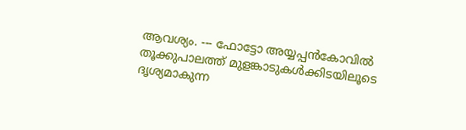ആവശ്യം. --- ഫോട്ടോ അയ്യപ്പൻകോവിൽ തൂക്കുപാലത്ത് മുളങ്കാടുകൾക്കിടയിലൂടെ ദൃശ്യമാകുന്ന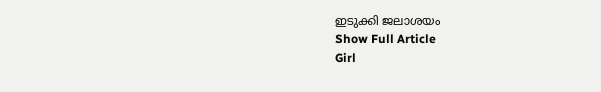ഇടുക്കി ജലാശയം
Show Full Article
Girl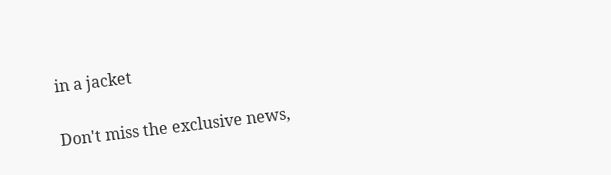in a jacket

Don't miss the exclusive news,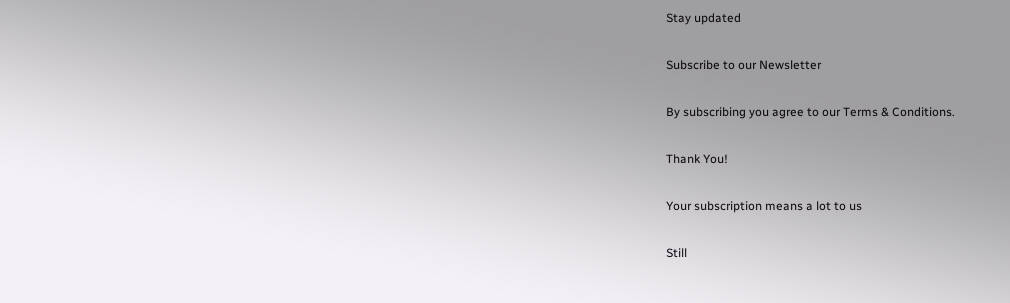Stay updated

Subscribe to our Newsletter

By subscribing you agree to our Terms & Conditions.

Thank You!

Your subscription means a lot to us

Still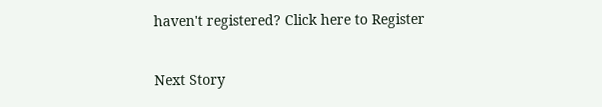haven't registered? Click here to Register

Next Story